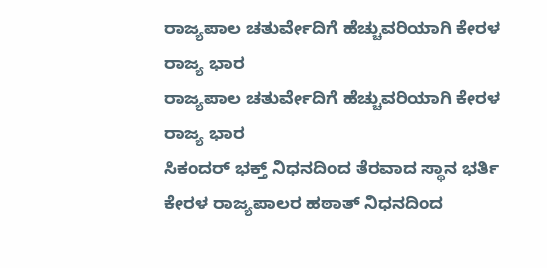ರಾಜ್ಯಪಾಲ ಚತುರ್ವೇದಿಗೆ ಹೆಚ್ಚುವರಿಯಾಗಿ ಕೇರಳ ರಾಜ್ಯ ಭಾರ
ರಾಜ್ಯಪಾಲ ಚತುರ್ವೇದಿಗೆ ಹೆಚ್ಚುವರಿಯಾಗಿ ಕೇರಳ ರಾಜ್ಯ ಭಾರ
ಸಿಕಂದರ್ ಭಕ್ತ್ ನಿಧನದಿಂದ ತೆರವಾದ ಸ್ಥಾನ ಭರ್ತಿ
ಕೇರಳ ರಾಜ್ಯಪಾಲರ ಹಠಾತ್ ನಿಧನದಿಂದ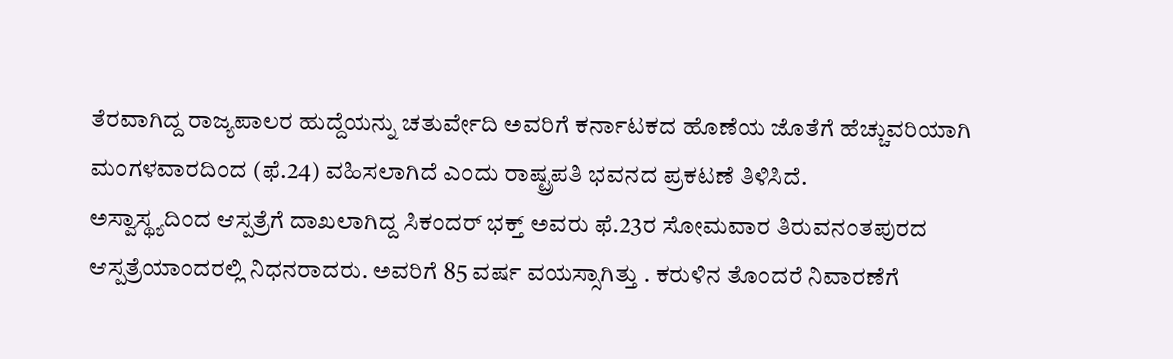ತೆರವಾಗಿದ್ದ ರಾಜ್ಯಪಾಲರ ಹುದ್ದೆಯನ್ನು ಚತುರ್ವೇದಿ ಅವರಿಗೆ ಕರ್ನಾಟಕದ ಹೊಣೆಯ ಜೊತೆಗೆ ಹೆಚ್ಚುವರಿಯಾಗಿ ಮಂಗಳವಾರದಿಂದ (ಫೆ.24) ವಹಿಸಲಾಗಿದೆ ಎಂದು ರಾಷ್ಟ್ರಪತಿ ಭವನದ ಪ್ರಕಟಣೆ ತಿಳಿಸಿದೆ.
ಅಸ್ವಾಸ್ಥ್ಯದಿಂದ ಆಸ್ಪತ್ರೆಗೆ ದಾಖಲಾಗಿದ್ದ ಸಿಕಂದರ್ ಭಕ್ತ್ ಅವರು ಫೆ.23ರ ಸೋಮವಾರ ತಿರುವನಂತಪುರದ ಆಸ್ಪತ್ರೆಯಾಂದರಲ್ಲಿ ನಿಧನರಾದರು. ಅವರಿಗೆ 85 ವರ್ಷ ವಯಸ್ಸಾಗಿತ್ತು . ಕರುಳಿನ ತೊಂದರೆ ನಿವಾರಣೆಗೆ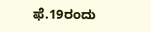ಫೆ.19ರಂದು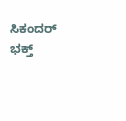ಸಿಕಂದರ್ ಭಕ್ತ್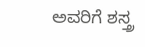ಅವರಿಗೆ ಶಸ್ತ್ರ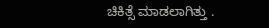ಚಿಕಿತ್ಸೆ ಮಾಡಲಾಗಿತ್ತು .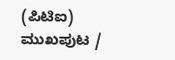(ಪಿಟಿಐ)
ಮುಖಪುಟ /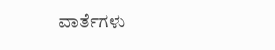ವಾರ್ತೆಗಳು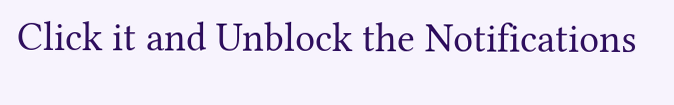Click it and Unblock the Notifications